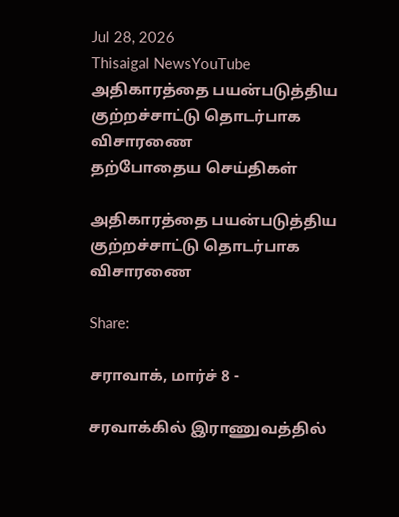Jul 28, 2026
Thisaigal NewsYouTube
அதிகாரத்தை பயன்படுத்திய குற்றச்சாட்டு தொடர்பாக விசாரணை
தற்போதைய செய்திகள்

அதிகாரத்தை பயன்படுத்திய குற்றச்சாட்டு தொடர்பாக விசாரணை

Share:

சராவாக், மார்ச் 8 -

சரவாக்கில் இராணுவத்தில்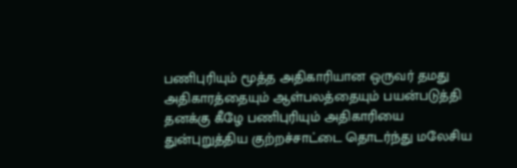பணிபுரியும் மூத்த அதிகாரியான ஒருவர் தமது அதிகாரத்தையும் ஆள்பலத்தையும் பயன்படுத்தி தனக்கு கீழே பணிபுரியும் அதிகாரியை துன்புறுத்திய குற்றச்சாட்டை தொடர்ந்து மலேசிய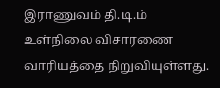இராணுவம் தி.டி.ம் உள்நிலை விசாரணை வாரியத்தை நிறுவியுள்ளது.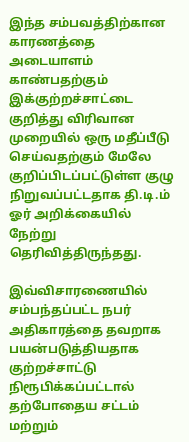இந்த சம்பவத்திற்கான காரணத்தை அடையாளம் காண்பதற்கும் இக்குற்றச்சாட்டை குறித்து விரிவான முறையில் ஒரு மதீப்பீடு செய்வதற்கும் மேலே குறிப்பிடப்பட்டுள்ள குழு நிறுவப்பட்டதாக தி.டி.ம் ஓர் அறிக்கையில் நேற்று தெரிவித்திருந்தது.

இவ்விசாரணையில் சம்பந்தப்பட்ட நபர் அதிகாரத்தை தவறாக பயன்படுத்தியதாக குற்றச்சாட்டு நிரூபிக்கப்பட்டால் தற்போதைய சட்டம் மற்றும்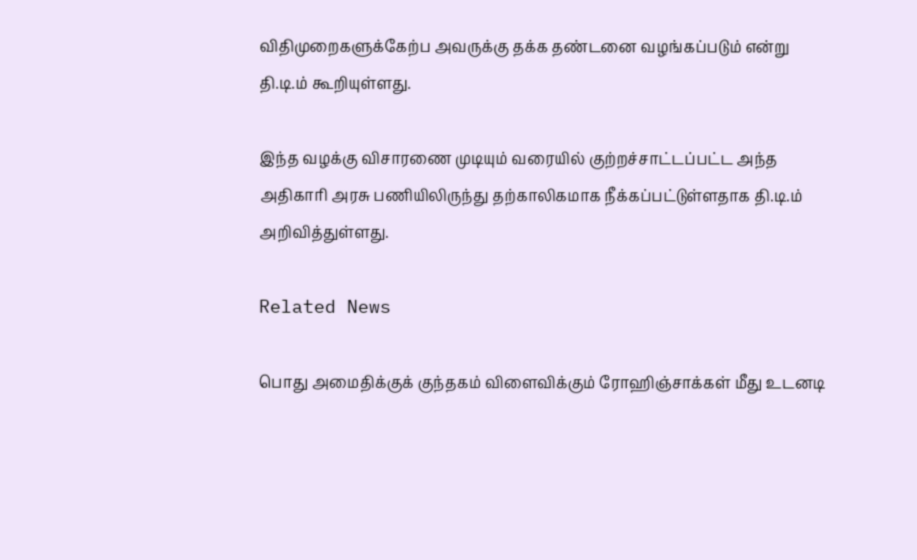விதிமுறைகளுக்கேற்ப அவருக்கு தக்க தண்டனை வழங்கப்படும் என்று தி.டி.ம் கூறியுள்ளது.

இந்த வழக்கு விசாரணை முடியும் வரையில் குற்றச்சாட்டப்பட்ட அந்த அதிகாரி அரசு பணியிலிருந்து தற்காலிகமாக நீக்கப்பட்டுள்ளதாக தி.டி.ம் அறிவித்துள்ளது.

Related News

பொது அமைதிக்குக் குந்தகம் விளைவிக்கும் ரோஹிஞ்சாக்கள் மீது உடனடி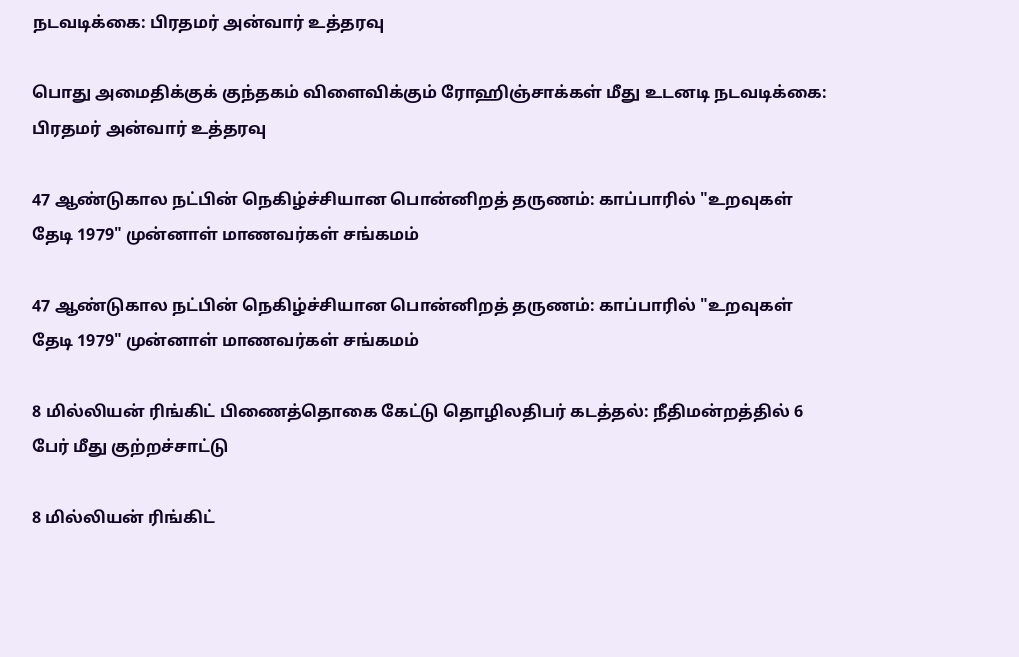நடவடிக்கை: பிரதமர் அன்வார் உத்தரவு

பொது அமைதிக்குக் குந்தகம் விளைவிக்கும் ரோஹிஞ்சாக்கள் மீது உடனடி நடவடிக்கை: பிரதமர் அன்வார் உத்தரவு

47 ஆண்டுகால நட்பின் நெகிழ்ச்சியான பொன்னிறத் தருணம்: காப்பாரில் "உறவுகள் தேடி 1979" முன்னாள் மாணவர்கள் சங்கமம்

47 ஆண்டுகால நட்பின் நெகிழ்ச்சியான பொன்னிறத் தருணம்: காப்பாரில் "உறவுகள் தேடி 1979" முன்னாள் மாணவர்கள் சங்கமம்

8 மில்லியன் ரிங்கிட் பிணைத்தொகை கேட்டு தொழிலதிபர் கடத்தல்: நீதிமன்றத்தில் 6 பேர் மீது குற்றச்சாட்டு

8 மில்லியன் ரிங்கிட்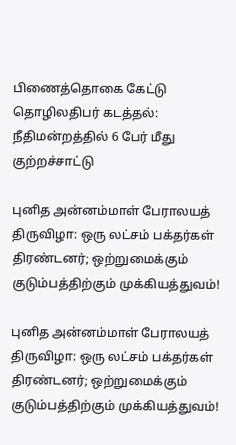பிணைத்தொகை கேட்டு தொழிலதிபர் கடத்தல்: நீதிமன்றத்தில் 6 பேர் மீது குற்றச்சாட்டு

புனித அன்னம்மாள் பேராலயத் திருவிழா: ஒரு லட்சம் பக்தர்கள் திரண்டனர்; ஒற்றுமைக்கும் குடும்பத்திற்கும் முக்கியத்துவம்!

புனித அன்னம்மாள் பேராலயத் திருவிழா: ஒரு லட்சம் பக்தர்கள் திரண்டனர்; ஒற்றுமைக்கும் குடும்பத்திற்கும் முக்கியத்துவம்!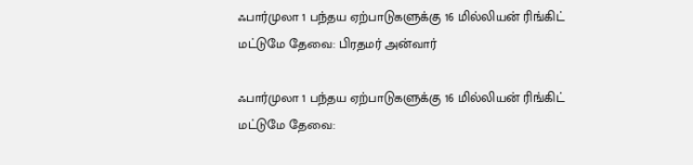ஃபார்முலா 1 பந்தய ஏற்பாடுகளுக்கு 16 மில்லியன் ரிங்கிட் மட்டுமே தேவை: பிரதமர் அன்வார்

ஃபார்முலா 1 பந்தய ஏற்பாடுகளுக்கு 16 மில்லியன் ரிங்கிட் மட்டுமே தேவை: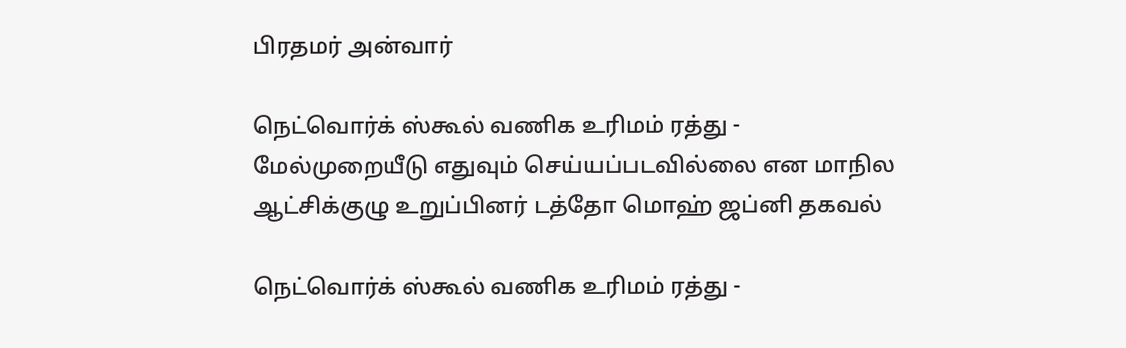பிரதமர் அன்வார்

நெட்வொர்க் ஸ்கூல் வணிக உரிமம் ரத்து - மேல்முறையீடு எதுவும் செய்யப்படவில்லை என மாநில ஆட்சிக்குழு உறுப்பினர் டத்தோ மொஹ் ஜப்னி தகவல்

நெட்வொர்க் ஸ்கூல் வணிக உரிமம் ரத்து -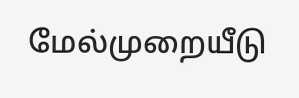மேல்முறையீடு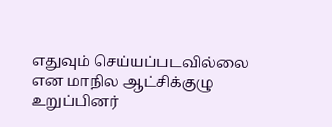எதுவும் செய்யப்படவில்லை என மாநில ஆட்சிக்குழு உறுப்பினர்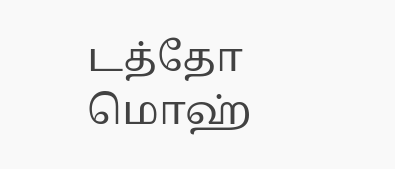டத்தோ மொஹ்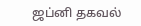ஜப்னி தகவல்